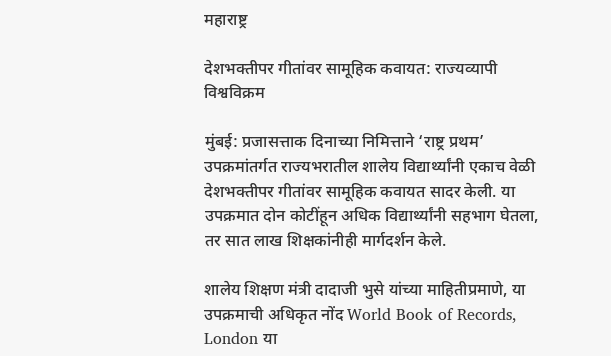महाराष्ट्र

देशभक्तीपर गीतांवर सामूहिक कवायत: राज्यव्यापी विश्वविक्रम

मुंबई: प्रजासत्ताक दिनाच्या निमित्ताने ‘राष्ट्र प्रथम’ उपक्रमांतर्गत राज्यभरातील शालेय विद्यार्थ्यांनी एकाच वेळी देशभक्तीपर गीतांवर सामूहिक कवायत सादर केली. या उपक्रमात दोन कोटींहून अधिक विद्यार्थ्यांनी सहभाग घेतला, तर सात लाख शिक्षकांनीही मार्गदर्शन केले.

शालेय शिक्षण मंत्री दादाजी भुसे यांच्या माहितीप्रमाणे, या उपक्रमाची अधिकृत नोंद World Book of Records, London या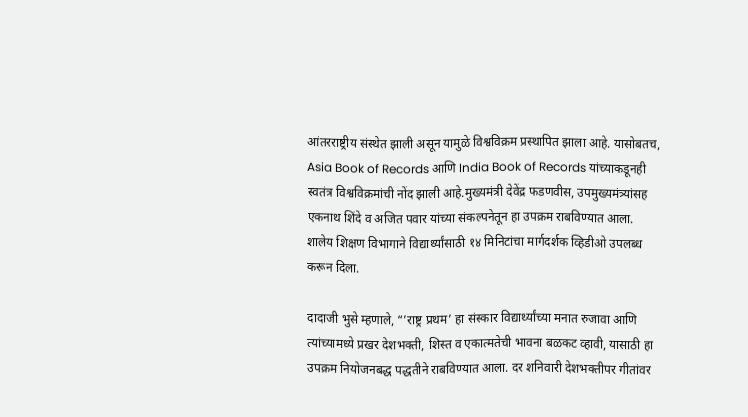आंतरराष्ट्रीय संस्थेत झाली असून यामुळे विश्वविक्रम प्रस्थापित झाला आहे. यासोबतच, Asia Book of Records आणि India Book of Records यांच्याकडूनही स्वतंत्र विश्वविक्रमांची नोंद झाली आहे.मुख्यमंत्री देवेंद्र फडणवीस, उपमुख्यमंत्र्यांसह एकनाथ शिंदे व अजित पवार यांच्या संकल्पनेतून हा उपक्रम राबविण्यात आला. शालेय शिक्षण विभागाने विद्यार्थ्यांसाठी १४ मिनिटांचा मार्गदर्शक व्हिडीओ उपलब्ध करून दिला.

दादाजी भुसे म्हणाले, “’राष्ट्र प्रथम’ हा संस्कार विद्यार्थ्यांच्या मनात रुजावा आणि त्यांच्यामध्ये प्रखर देशभक्ती, शिस्त व एकात्मतेची भावना बळकट व्हावी, यासाठी हा उपक्रम नियोजनबद्ध पद्धतीने राबविण्यात आला. दर शनिवारी देशभक्तीपर गीतांवर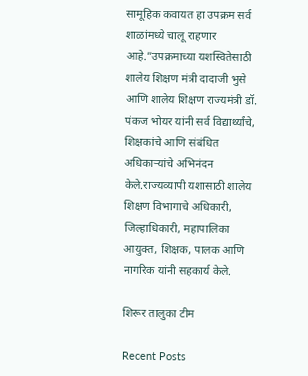सामूहिक कवायत हा उपक्रम सर्व शाळांमध्ये चालू राहणार आहे.”उपक्रमाच्या यशस्वितेसाठी शालेय शिक्षण मंत्री दादाजी भुसे आणि शालेय शिक्षण राज्यमंत्री डॉ. पंकज भोयर यांनी सर्व विद्यार्थ्यांचे, शिक्षकांचे आणि संबंधित अधिकाऱ्यांचे अभिनंदन केले.राज्यव्यापी यशासाठी शालेय शिक्षण विभागाचे अधिकारी, जिल्हाधिकारी, महापालिका आयुक्त, शिक्षक, पालक आणि नागरिक यांनी सहकार्य केले.

शिरूर तालुका टीम

Recent Posts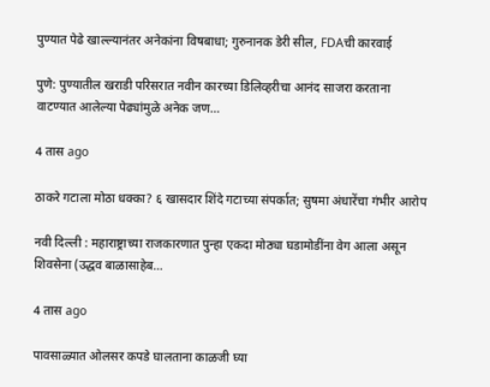पुण्यात पेढे खाल्ल्यानंतर अनेकांना विषबाधा; गुरुनानक डेरी सील, FDAची कारवाई

पुणे: पुण्यातील खराडी परिसरात नवीन कारच्या डिलिव्हरीचा आनंद साजरा करताना वाटण्यात आलेल्या पेढ्यांमुळे अनेक जण…

4 तास ago

ठाकरे गटाला मोठा धक्का? ६ खासदार शिंदे गटाच्या संपर्कात; सुषमा अंधारेंचा गंभीर आरोप

नवी दिल्ली : महाराष्ट्राच्या राजकारणात पुन्हा एकदा मोठ्या घडामोडींना वेग आला असून शिवसेना (उद्धव बाळासाहेब…

4 तास ago

पावसाळ्यात ओलसर कपडे घालताना काळजी घ्या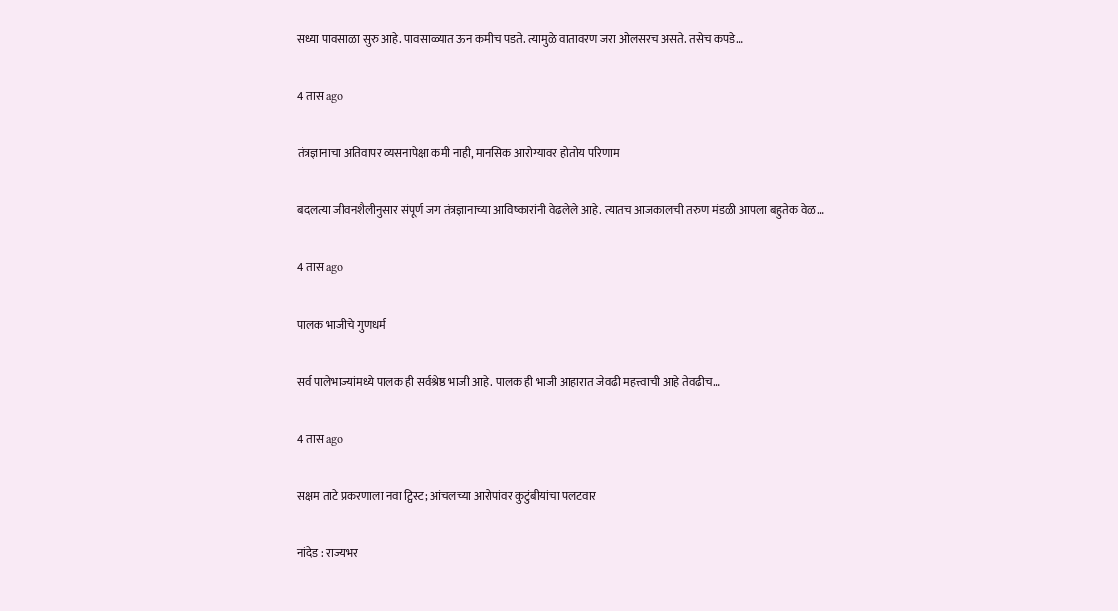सध्या पावसाळा सुरु आहे. पावसाळ्यात ऊन कमीच पडते. त्यामुळे वातावरण जरा ओलसरच असते. तसेच कपडे…

4 तास ago

तंत्रज्ञानाचा अतिवापर व्यसनापेक्षा कमी नाही, मानसिक आरोग्यावर होतोय परिणाम

बदलत्या जीवनशैलीनुसार संपूर्ण जग तंत्रज्ञानाच्या आविष्कारांनी वेढलेले आहे. त्यातच आजकालची तरुण मंडळी आपला बहुतेक वेळ…

4 तास ago

पालक भाजीचे गुणधर्म

सर्व पालेभाज्यांमध्ये पालक ही सर्वश्रेष्ठ भाजी आहे. पालक ही भाजी आहारात जेवढी महत्त्वाची आहे तेवढीच…

4 तास ago

सक्षम ताटे प्रकरणाला नवा ट्विस्ट; आंचलच्या आरोपांवर कुटुंबीयांचा पलटवार

नांदेड : राज्यभर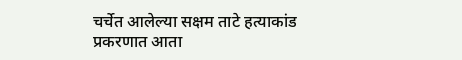चर्चेत आलेल्या सक्षम ताटे हत्याकांड प्रकरणात आता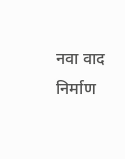नवा वाद निर्माण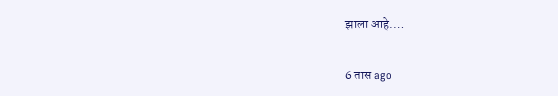झाला आहे.…

6 तास ago